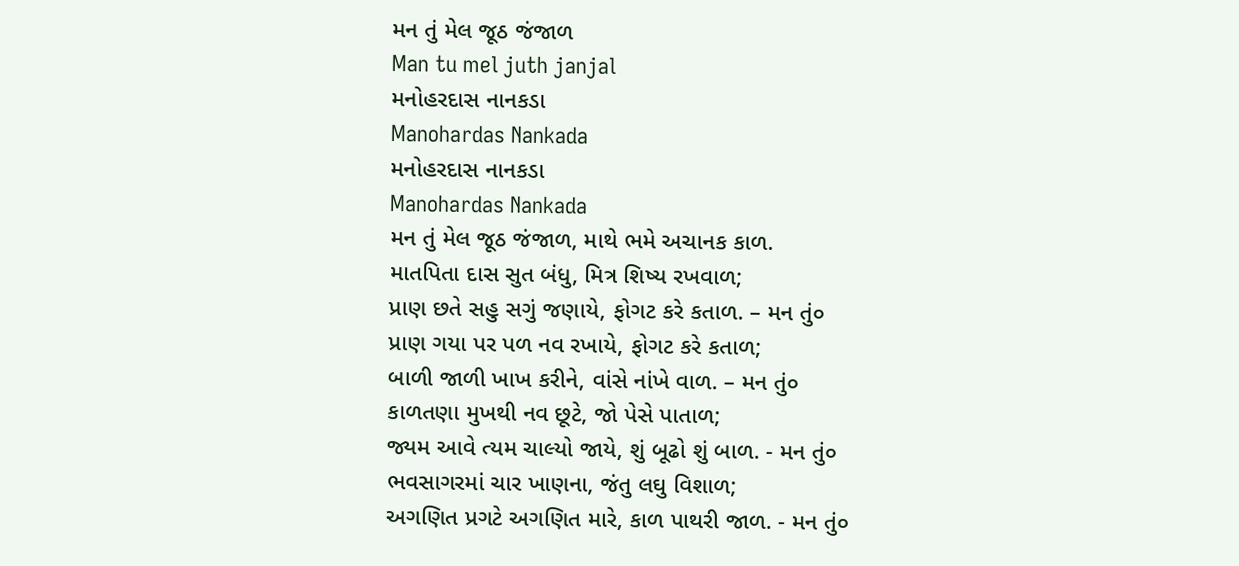મન તું મેલ જૂઠ જંજાળ
Man tu mel juth janjal
મનોહરદાસ નાનકડા
Manohardas Nankada
મનોહરદાસ નાનકડા
Manohardas Nankada
મન તું મેલ જૂઠ જંજાળ, માથે ભમે અચાનક કાળ.
માતપિતા દાસ સુત બંધુ, મિત્ર શિષ્ય રખવાળ;
પ્રાણ છતે સહુ સગું જણાયે, ફોગટ કરે કતાળ. – મન તું૦
પ્રાણ ગયા પર પળ નવ રખાયે, ફોગટ કરે કતાળ;
બાળી જાળી ખાખ કરીને, વાંસે નાંખે વાળ. – મન તું૦
કાળતણા મુખથી નવ છૂટે, જો પેસે પાતાળ;
જ્યમ આવે ત્યમ ચાલ્યો જાયે, શું બૂઢો શું બાળ. - મન તું૦
ભવસાગરમાં ચાર ખાણના, જંતુ લઘુ વિશાળ;
અગણિત પ્રગટે અગણિત મારે, કાળ પાથરી જાળ. - મન તું૦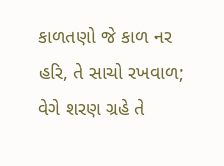કાળતણો જે કાળ નર હરિ, તે સાચો રખવાળ;
વેગે શરણ ગ્રહે તે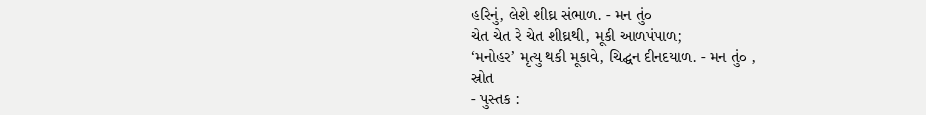હરિનું, લેશે શીઘ્ર સંભાળ. - મન તું૦
ચેત ચેત રે ચેત શીઘ્રથી, મૂકી આળપંપાળ;
‘મનોહર’ મૃત્યુ થકી મૂકાવે, ચિદ્ઘન દીનદયાળ. - મન તું૦ ,
સ્રોત
- પુસ્તક :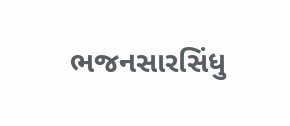ભજનસારસિંધુ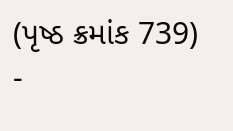(પૃષ્ઠ ક્રમાંક 739)
-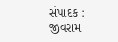સંપાદક : જીવરામ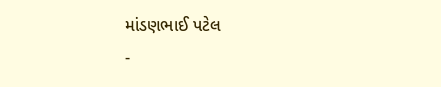માંડણભાઈ પટેલ
-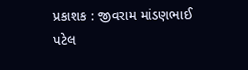પ્રકાશક : જીવરામ માંડણભાઈ પટેલ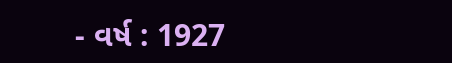- વર્ષ : 1927